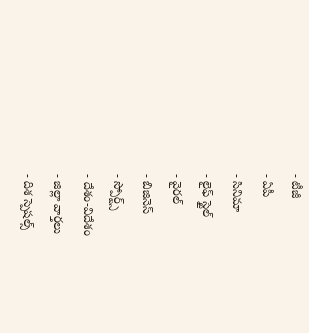- టీజీ
- ఏపీ
- సినిమా
- లైఫ్ స్టైల్
- వైరల్
- బిజినెస్
- స్పోర్ట్స్
- దేశం-విదేశం
- జిల్లా వార్తలు
- దిశ స్పెషల్స్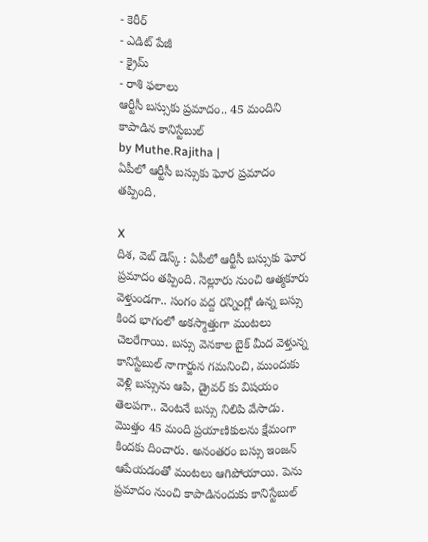- కెరీర్
- ఎడిట్ పేజీ
- క్రైమ్
- రాశి ఫలాలు
ఆర్టీసీ బస్సుకు ప్రమాదం.. 45 మందిని కాపాడిన కానిస్టేబుల్
by Muthe.Rajitha |
ఏపీలో ఆర్టీసీ బస్సుకు ఘోర ప్రమాదం తప్పింది.

X
దిశ, వెబ్ డెస్క్ : ఏపీలో ఆర్టీసీ బస్సుకు ఘోర ప్రమాదం తప్పింది. నెల్లూరు నుంచి ఆత్మకూరు వెళ్తుండగా.. సంగం వద్ద రన్నింగ్లో ఉన్న బస్సు కింద భాగంలో అకస్మాత్తుగా మంటలు చెలరేగాయి. బస్సు వెనకాల బైక్ మీద వెళ్తున్న కానిస్టేబుల్ నాగార్జున గమనించి, ముందుకు వెళ్లి బస్సును ఆపి, డ్రైవర్ కు విషయం తెలపగా.. వెంటనే బస్సు నిలిపి వేసాడు. మొత్తం 45 మంది ప్రయాణికులను క్షేమంగా కిందకు దించారు. అనంతరం బస్సు ఇంజన్ ఆపేయడంతో మంటలు ఆగిపోయాయి. పెను ప్రమాదం నుంచి కాపాడినందుకు కానిస్టేబుల్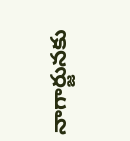నాగార్జునకు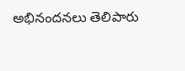అభినందనలు తెలిపారు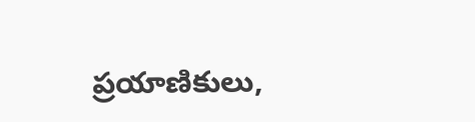ప్రయాణికులు,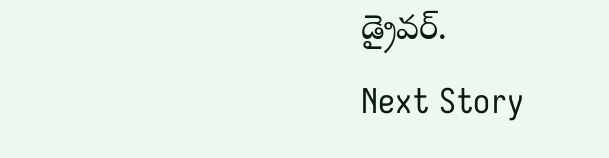డ్రైవర్.
Next Story